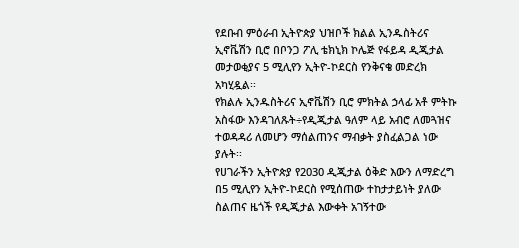የደቡብ ምዕራብ ኢትዮጵያ ህዝቦች ክልል ኢንዱስትሪና ኢኖቬሽን ቢሮ በቦንጋ ፖሊ ቴክኒክ ኮሌጅ የፋይዳ ዲጂታል መታወቂያና 5 ሚሊየን ኢትዮ-ኮደርስ የንቅናቄ መድረክ አካሂዷል፡፡
የክልሉ ኢንዱስትሪና ኢኖቬሽን ቢሮ ምክትል ኃላፊ አቶ ምትኩ አስፋው እንዳገለጹት÷የዲጂታል ዓለም ላይ አብሮ ለመጓዝና ተወዳዳሪ ለመሆን ማሰልጠንና ማብቃት ያስፈልጋል ነው ያሉት፡፡
የሀገራችን ኢትዮጵያ የ2030 ዲጂታል ዕቅድ እውን ለማድረግ በ5 ሚሊየን ኢትዮ-ኮደርስ የሚሰጠው ተከታታይነት ያለው ስልጠና ዜጎች የዲጂታል እውቀት አገኝተው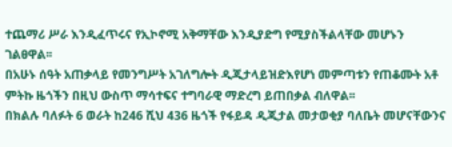ተጨማሪ ሥራ እንዲፈጥሩና የኢኮኖሚ አቅማቸው እንዲያድግ የሚያስችልላቸው መሆኑን ገልፀዋል፡፡
በአሁኑ ሰዓት አጠቃላይ የመንግሥት አገለግሎት ዲጂታላይዝድእየሆነ መምጣቱን የጠቆሙት አቶ ምትኩ ዜጎችን በዚህ ውስጥ ማሳተፍና ተግባራዊ ማድረግ ይጠበቃል ብለዋል፡፡
በክልሉ ባለፉት 6 ወራት ከ246 ሺህ 436 ዜጎች የፋይዳ ዲጂታል መታወቂያ ባለቤት መሆናቸውንና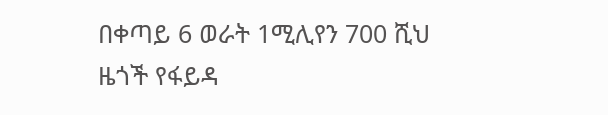በቀጣይ 6 ወራት 1ሚሊየን 700 ሺህ ዜጎች የፋይዳ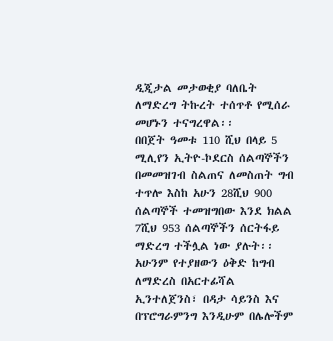ዲጂታል መታወቂያ ባለቤት ለማድረግ ትኩረት ተሰጥቶ የሚሰራ መሆኑን ተናግረዋል፡፡
በበጀት ዓመቱ 110 ሺህ በላይ 5 ሚሊየን ኢትዮ-ኮደርስ ሰልጣኞችን በመመዝገብ ስልጠና ለመስጠት ግብ ተጥሎ እስከ አሁን 28ሺህ 900 ሰልጣኞች ተመዝግበው እንደ ክልል 7ሺህ 953 ሰልጣኞችን ሰርትፋይ ማድረግ ተችሏል ነው ያሉት፡፡
አሁንም የተያዘውን ዕቅድ ከግብ ለማድረስ በአርተፊሻል ኢንተለጀንስ፣ በዳታ ሳይንስ እና በፕሮግራምንግ እንዲሁም በሌሎችም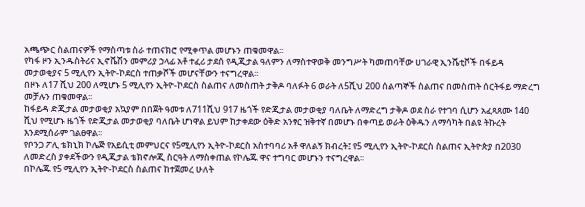አጫጭር ስልጠናዎች የማስጣቱ ስራ ተጠናክሮ የሚቀጥል መሆኑን ጠቁመዋል፡፡
የካፋ ዞን ኢንዱስትሪና ኢኖቬሽን መምሪያ ኃላፊ አቶ ተፈሪ ታደሰ የዲጂታል ዓለምን ለማስተዋወቅ መንግሥት ካመጠባቸው ሀገራዊ ኢንሼቲቮች በፋይዳ መታወቂያና 5 ሚሊየን ኢትዮ-ኮደርስ ተጠቃሾች መሆናቸውን ተናግረዋል፡፡
በዞኑ ለ17 ሺህ 200 ለሚሆኑ 5 ሚሊየን ኢትዮ-ኮደርስ ስልጠና ለመስጠት ታቅዶ ባለፉት 6 ወራት ለ5ሺህ 200 ሰልጣኞች ስልጠና በመስጠት ሰርትፋይ ማድረግ መቻሉን ጠቁመዋል፡፡
ከፋይዳ ድጂታል መታወቂያ አኳያም በበጀት ዓመቱ ለ711ሺህ 917 ዜጎች የድጂታል መታወቂያ ባለቤት ለማድረግ ታቅዶ ወደ ስራ የተገባ ሲሆን አፈጻጸሙ 140 ሺህ የሚሆኑ ዜጎች የድጂታል መታወቂያ ባለቤት ሆነዋል ይህም ከታቀደው ዕቅድ አንፃር ዝቅተኛ በመሆኑ በቀጣይ ወራት ዕቅዱን ለማሳካት በልዩ ትኩረት እንደሚሰራም ገልፀዋል፡፡
የቦንጋ ፖሊ ቴክኒክ ኮሌጅ የአይሲቲ መምህርና የ5ሚሊየን ኢትዮ-ኮደርስ አስተባባሪ አቶ ዋለልኝ ክብረት፤ የ5 ሚሊየን ኢትዮ-ኮደርስ ስልጠና ኢትዮጵያ በ2030 ለመድረስ ያቀደችውን የዲጂታል ቴክኖሎጂ ስርዓት ለማስቀጠል የኮሌጁ ዋና ተግባር መሆኑን ተናግረዋል፡፡
በኮሌጁ የ5 ሚሊየን ኢትዮ-ኮደርስ ስልጠና ከተጀመረ ሁለት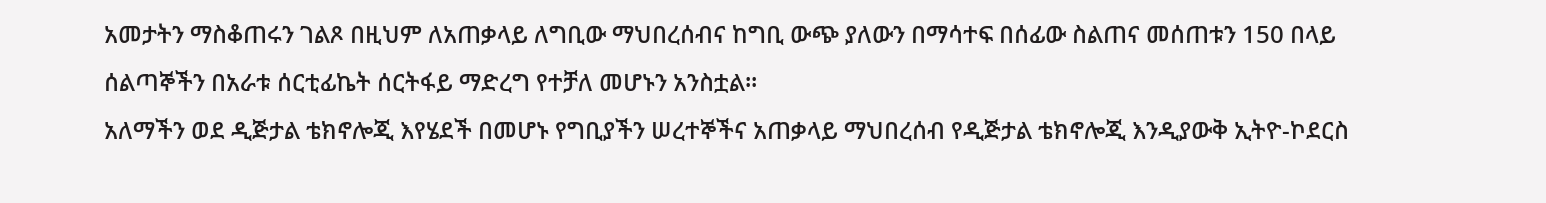አመታትን ማስቆጠሩን ገልጾ በዚህም ለአጠቃላይ ለግቢው ማህበረሰብና ከግቢ ውጭ ያለውን በማሳተፍ በሰፊው ስልጠና መሰጠቱን 150 በላይ ሰልጣኞችን በአራቱ ሰርቲፊኬት ሰርትፋይ ማድረግ የተቻለ መሆኑን አንስቷል፡፡
አለማችን ወደ ዲጅታል ቴክኖሎጂ እየሄደች በመሆኑ የግቢያችን ሠረተኞችና አጠቃላይ ማህበረሰብ የዲጅታል ቴክኖሎጂ እንዲያውቅ ኢትዮ-ኮደርስ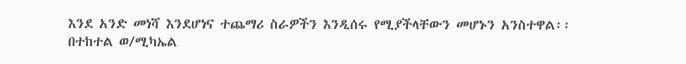እንደ አንድ መነሻ እንደሆነና ተጨማሪ ስራዎችን እንዲሰሩ የሚያችላቸውን መሆኑን አንስተዋል፡፡
በተከተል ወ/ሚካኤል